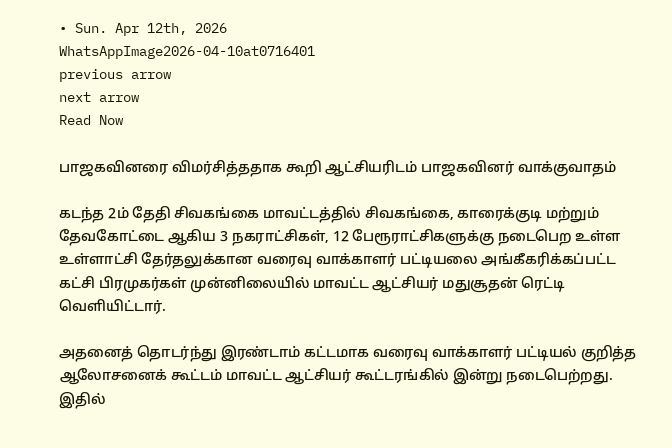• Sun. Apr 12th, 2026
WhatsAppImage2026-04-10at0716401
previous arrow
next arrow
Read Now

பாஜகவினரை விமர்சித்ததாக கூறி ஆட்சியரிடம் பாஜகவினர் வாக்குவாதம்

கடந்த 2ம் தேதி சிவகங்கை மாவட்டத்தில் சிவகங்கை, காரைக்குடி மற்றும் தேவகோட்டை ஆகிய 3 நகராட்சிகள், 12 பேரூராட்சிகளுக்கு நடைபெற உள்ள உள்ளாட்சி தேர்தலுக்கான வரைவு வாக்காளர் பட்டியலை அங்கீகரிக்கப்பட்ட கட்சி பிரமுகர்கள் முன்னிலையில் மாவட்ட ஆட்சியர் மதுசூதன் ரெட்டி வெளியிட்டார்.

அதனைத் தொடர்ந்து இரண்டாம் கட்டமாக வரைவு வாக்காளர் பட்டியல் குறித்த ஆலோசனைக் கூட்டம் மாவட்ட ஆட்சியர் கூட்டரங்கில் இன்று நடைபெற்றது. இதில்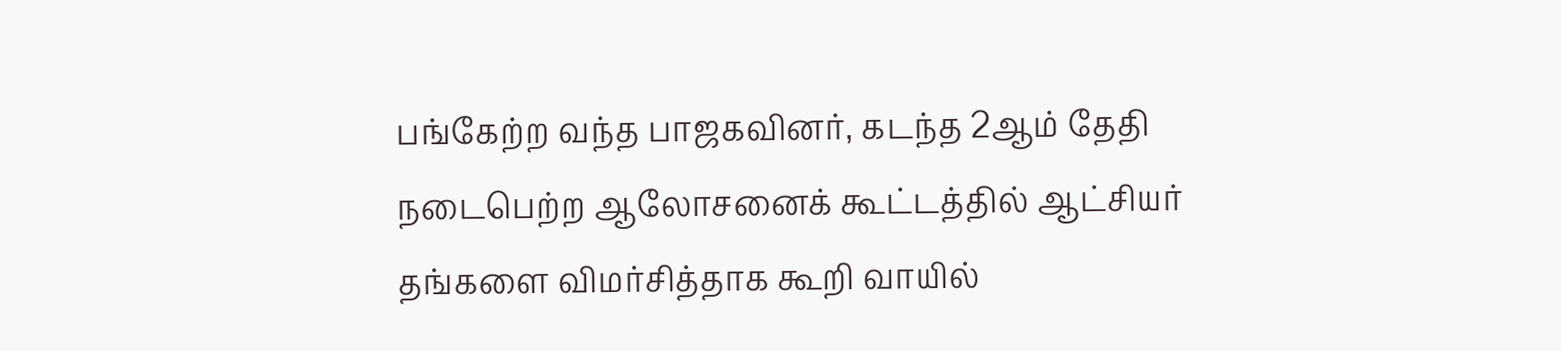பங்கேற்ற வந்த பாஜகவினர், கடந்த 2ஆம் தேதி நடைபெற்ற ஆலோசனைக் கூட்டத்தில் ஆட்சியர் தங்களை விமர்சித்தாக கூறி வாயில்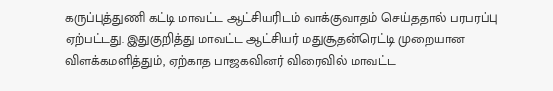கருப்புத்துணி கட்டி மாவட்ட ஆட்சியரிடம் வாக்குவாதம் செய்ததால் பரபரப்பு ஏற்பட்டது. இதுகுறித்து மாவட்ட ஆட்சியர் மதுசூதன்ரெட்டி முறையான விளக்கமளித்தும், ஏற்காத பாஜகவினர் விரைவில் மாவட்ட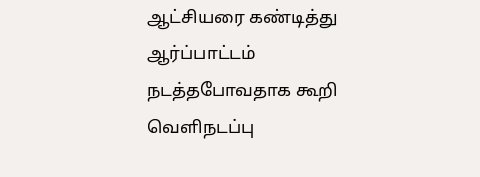ஆட்சியரை கண்டித்து ஆர்ப்பாட்டம் நடத்தபோவதாக கூறி வெளிநடப்பு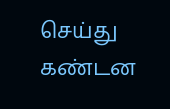செய்து கண்டன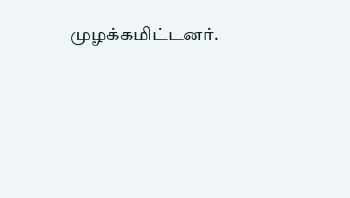முழக்கமிட்டனர்.